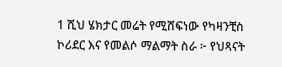1 ሺህ ሄክታር መሬት የሚሸፍነው የካዛንቺስ ኮሪደር እና የመልሶ ማልማት ስራ ፦ የህጻናት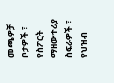መጫዎቻ ቦታዎች ፣ የስፖርት ማዘውተሪያ ስፍራዎች ፣ የህዝብ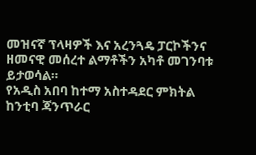መዝናኛ ፕላዛዎች እና አረንጓዴ ፓርኮችንና ዘመናዊ መሰረተ ልማቶችን አካቶ መገንባቱ ይታወሳል።
የአዲስ አበባ ከተማ አስተዳደር ምክትል ከንቲባ ጃንጥራር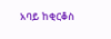አባይ ከቂርቆስ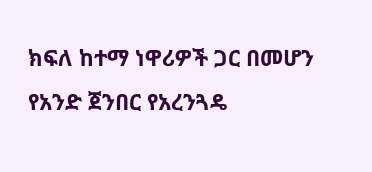ክፍለ ከተማ ነዋሪዎች ጋር በመሆን የአንድ ጀንበር የአረንጓዴ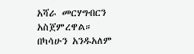አሻራ መርሃግብርን አስጀምረዋል።
በካሳሁን አንዱአለም